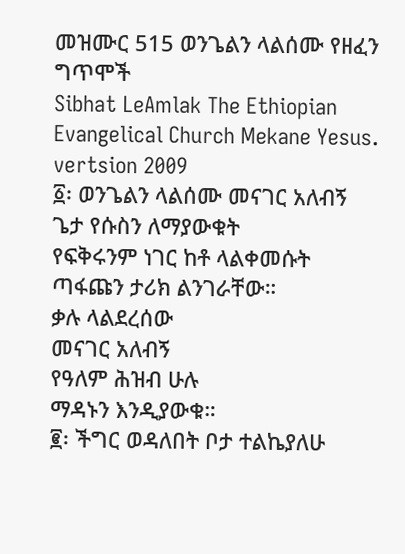መዝሙር 515 ወንጌልን ላልሰሙ የዘፈን ግጥሞች
Sibhat LeAmlak The Ethiopian Evangelical Church Mekane Yesus. vertsion 2009
፩፡ ወንጌልን ላልሰሙ መናገር አለብኝ
ጌታ የሱስን ለማያውቁት
የፍቅሩንም ነገር ከቶ ላልቀመሱት
ጣፋጩን ታሪክ ልንገራቸው።
ቃሉ ላልደረሰው
መናገር አለብኝ
የዓለም ሕዝብ ሁሉ
ማዳኑን እንዲያውቁ።
፪፡ ችግር ወዳለበት ቦታ ተልኬያለሁ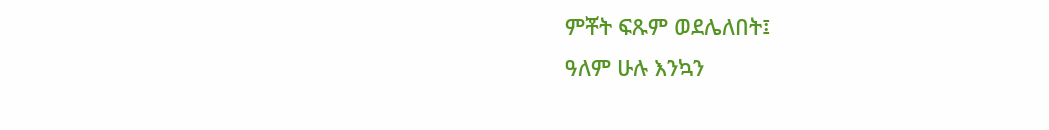ምቾት ፍጹም ወደሌለበት፤
ዓለም ሁሉ እንኳን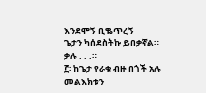እንደሞኝ ቢቈጥረኝ
ጌታን ካሰደስትኩ ይበቃኛል።
ቃሉ . . .።
፫፡ ከጌታ የራቁ ብዙ በጎች አሉ
መልእክቱን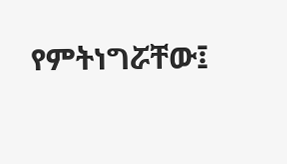የምትነግሯቸው፤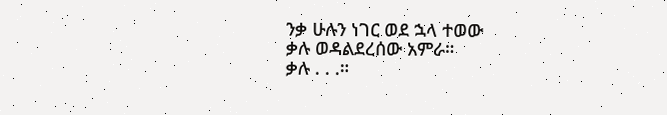ንቃ ሁሉን ነገር ወደ ኋላ ተወው
ቃሉ ወዳልደረሰው አምራ።
ቃሉ . . .።